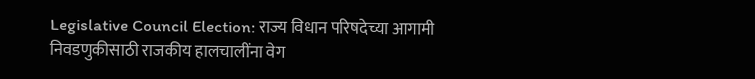Legislative Council Election: राज्य विधान परिषदेच्या आगामी निवडणुकीसाठी राजकीय हालचालींना वेग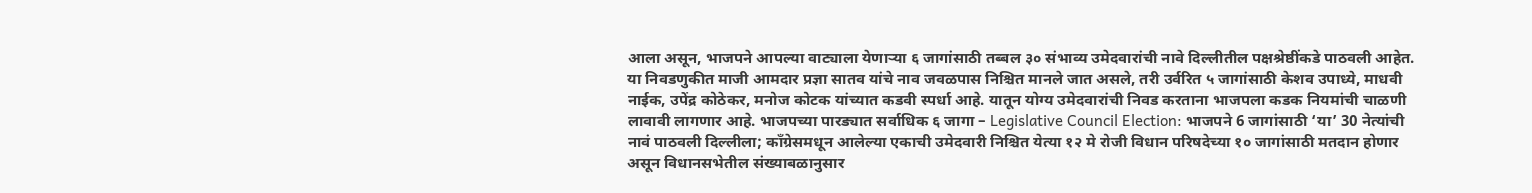आला असून, भाजपने आपल्या वाट्याला येणाऱ्या ६ जागांसाठी तब्बल ३० संभाव्य उमेदवारांची नावे दिल्लीतील पक्षश्रेष्ठींकडे पाठवली आहेत. या निवडणुकीत माजी आमदार प्रज्ञा सातव यांचे नाव जवळपास निश्चित मानले जात असले, तरी उर्वरित ५ जागांसाठी केशव उपाध्ये, माधवी नाईक, उपेंद्र कोठेकर, मनोज कोटक यांच्यात कडवी स्पर्धा आहे. यातून योग्य उमेदवारांची निवड करताना भाजपला कडक नियमांची चाळणी लावावी लागणार आहे. भाजपच्या पारड्यात सर्वाधिक ६ जागा – Legislative Council Election: भाजपने 6 जागांसाठी ‘या’ 30 नेत्यांची नावं पाठवली दिल्लीला; कॉंग्रेसमधून आलेल्या एकाची उमेदवारी निश्चित येत्या १२ मे रोजी विधान परिषदेच्या १० जागांसाठी मतदान होणार असून विधानसभेतील संख्याबळानुसार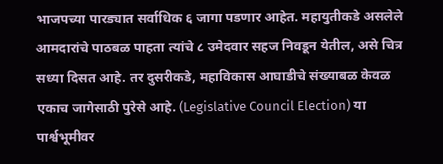भाजपच्या पारड्यात सर्वाधिक ६ जागा पडणार आहेत. महायुतीकडे असलेले आमदारांचे पाठबळ पाहता त्यांचे ८ उमेदवार सहज निवडून येतील, असे चित्र सध्या दिसत आहे. तर दुसरीकडे, महाविकास आघाडीचे संख्याबळ केवळ एकाच जागेसाठी पुरेसे आहे. (Legislative Council Election) या पार्श्वभूमीवर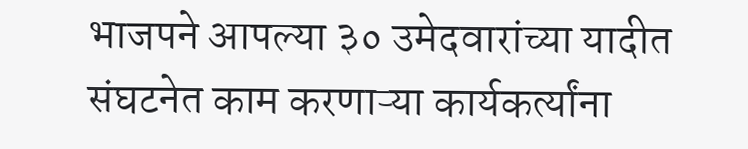भाजपने आपल्या ३० उमेदवारांच्या यादीत संघटनेत काम करणाऱ्या कार्यकर्त्यांना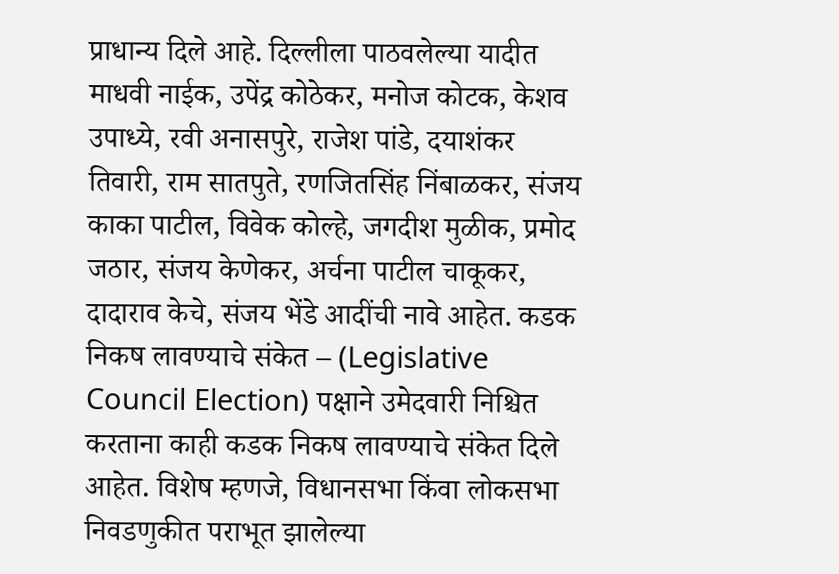प्राधान्य दिले आहे. दिल्लीला पाठवलेल्या यादीत माधवी नाईक, उपेंद्र कोठेकर, मनोज कोटक, केशव उपाध्ये, रवी अनासपुरे, राजेश पांडे, दयाशंकर तिवारी, राम सातपुते, रणजितसिंह निंबाळकर, संजय काका पाटील, विवेक कोल्हे, जगदीश मुळीक, प्रमोद जठार, संजय केणेकर, अर्चना पाटील चाकूकर, दादाराव केचे, संजय भेंडे आदींची नावे आहेत. कडक निकष लावण्याचे संकेत – (Legislative Council Election) पक्षाने उमेदवारी निश्चित करताना काही कडक निकष लावण्याचे संकेत दिले आहेत. विशेष म्हणजे, विधानसभा किंवा लोकसभा निवडणुकीत पराभूत झालेल्या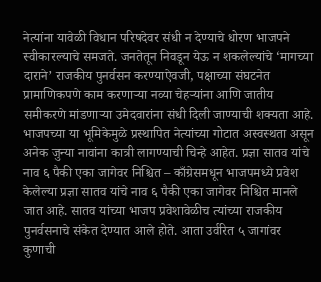नेत्यांना यावेळी विधान परिषदेवर संधी न देण्याचे धोरण भाजपने स्वीकारल्याचे समजते. जनतेतून निवडून येऊ न शकलेल्यांचे ‘मागच्या दाराने’ राजकीय पुनर्वसन करण्याऐवजी, पक्षाच्या संघटनेत प्रामाणिकपणे काम करणाऱ्या नव्या चेहऱ्यांना आणि जातीय समीकरणे मांडणाऱ्या उमेदवारांना संधी दिली जाण्याची शक्यता आहे. भाजपच्या या भूमिकेमुळे प्रस्थापित नेत्यांच्या गोटात अस्वस्थता असून अनेक जुन्या नावांना कात्री लागण्याची चिन्हे आहेत. प्रज्ञा सातव यांचे नाव ६ पैकी एका जागेवर निश्चित – काँग्रेसमधून भाजपमध्ये प्रवेश केलेल्या प्रज्ञा सातव यांचे नाव ६ पैकी एका जागेवर निश्चित मानले जात आहे. सातव यांच्या भाजप प्रवेशावेळीच त्यांच्या राजकीय पुनर्वसनाचे संकेत देण्यात आले होते. आता उर्वरित ५ जागांवर कुणाची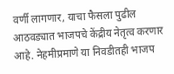वर्णी लागणार, याचा फैसला पुढील आठवड्यात भाजपचे केंद्रीय नेतृत्व करणार आहे. नेहमीप्रमाणे या निवडीतही भाजप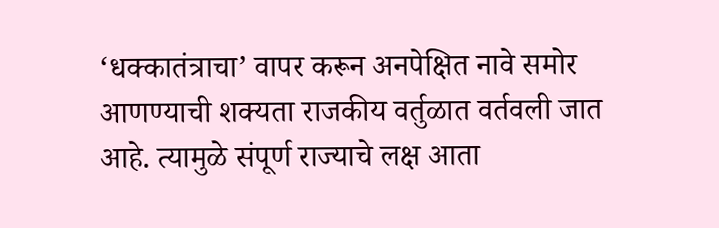‘धक्कातंत्राचा’ वापर करून अनपेक्षित नावे समोर आणण्याची शक्यता राजकीय वर्तुळात वर्तवली जात आहे. त्यामुळे संपूर्ण राज्याचे लक्ष आता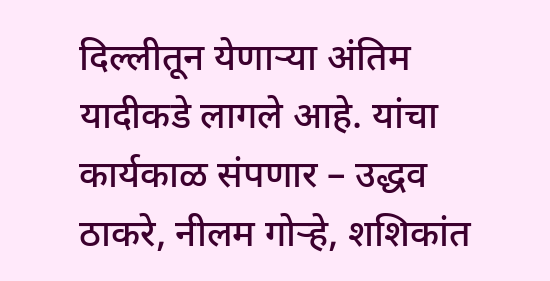दिल्लीतून येणाऱ्या अंतिम यादीकडे लागले आहे. यांचा कार्यकाळ संपणार – उद्धव ठाकरे, नीलम गोऱ्हे, शशिकांत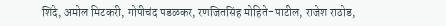शिंदे, अमोल मिटकरी, गोपीचंद पडळकर, रणजितसिंह मोहिते-पाटील, राजेश राठोड,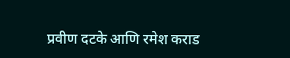प्रवीण दटके आणि रमेश कराड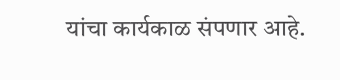यांचा कार्यकाळ संपणार आहे.